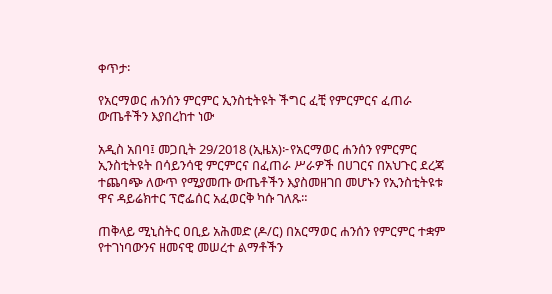ቀጥታ፡

የአርማወር ሐንሰን ምርምር ኢንስቲትዩት ችግር ፈቺ የምርምርና ፈጠራ ውጤቶችን እያበረከተ ነው

አዲስ አበባ፤ መጋቢት 29/2018 (ኢዜአ)፦የአርማወር ሐንሰን የምርምር ኢንስቲትዩት በሳይንሳዊ ምርምርና በፈጠራ ሥራዎች በሀገርና በአህጉር ደረጃ ተጨባጭ ለውጥ የሚያመጡ ውጤቶችን እያስመዘገበ መሆኑን የኢንስቲትዩቱ ዋና ዳይሬክተር ፕሮፌሰር አፈወርቅ ካሱ ገለጹ።

ጠቅላይ ሚኒስትር ዐቢይ አሕመድ (ዶ/ር) በአርማወር ሐንሰን የምርምር ተቋም የተገነባውንና ዘመናዊ መሠረተ ልማቶችን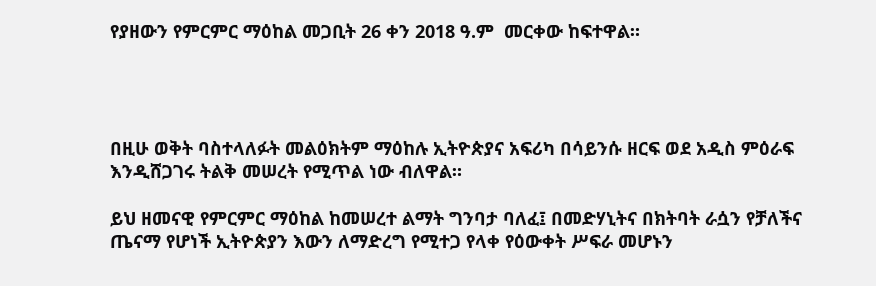የያዘውን የምርምር ማዕከል መጋቢት 26 ቀን 2018 ዓ.ም  መርቀው ከፍተዋል።




በዚሁ ወቅት ባስተላለፉት መልዕክትም ማዕከሉ ኢትዮጵያና አፍሪካ በሳይንሱ ዘርፍ ወደ አዲስ ምዕራፍ እንዲሸጋገሩ ትልቅ መሠረት የሚጥል ነው ብለዋል።

ይህ ዘመናዊ የምርምር ማዕከል ከመሠረተ ልማት ግንባታ ባለፈ፤ በመድሃኒትና በክትባት ራሷን የቻለችና ጤናማ የሆነች ኢትዮጵያን እውን ለማድረግ የሚተጋ የላቀ የዕውቀት ሥፍራ መሆኑን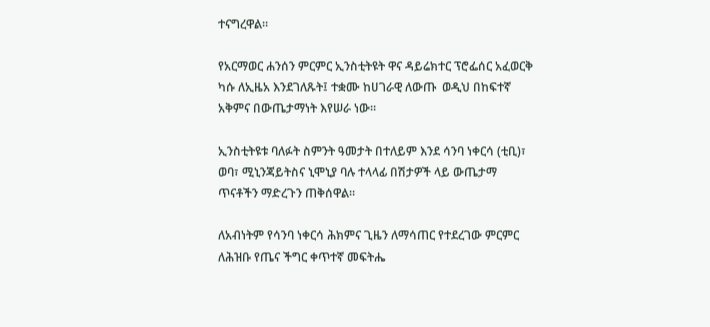ተናግረዋል።

የአርማወር ሐንሰን ምርምር ኢንስቲትዩት ዋና ዳይሬክተር ፕሮፌሰር አፈወርቅ ካሱ ለኢዜአ እንደገለጹት፤ ተቋሙ ከሀገራዊ ለውጡ  ወዲህ በከፍተኛ አቅምና በውጤታማነት እየሠራ ነው።

ኢንስቲትዩቱ ባለፉት ስምንት ዓመታት በተለይም እንደ ሳንባ ነቀርሳ (ቲቢ)፣ ወባ፣ ሚኒንጃይትስና ኒሞኒያ ባሉ ተላላፊ በሽታዎች ላይ ውጤታማ ጥናቶችን ማድረጉን ጠቅሰዋል።

ለአብነትም የሳንባ ነቀርሳ ሕክምና ጊዜን ለማሳጠር የተደረገው ምርምር ለሕዝቡ የጤና ችግር ቀጥተኛ መፍትሔ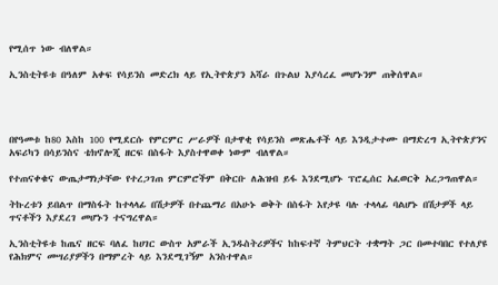የሚሰጥ ነው ብለዋል።

ኢንስቲትዩቱ በዓለም አቀፍ የሳይንስ መድረክ ላይ የኢትዮጵያን አሻራ በጉልህ እያሳረፈ መሆኑንም ጠቅሰዋል።




በየዓመቱ ከ80 እስከ 100 የሚደርሱ የምርምር ሥራዎች በታዋቂ የሳይንስ መጽሔቶች ላይ እንዲታተሙ በማድረግ ኢትዮጵያንና አፍሪካን በሳይንስና ቴክኖሎጂ ዘርፍ በስፋት እያስተዋወቀ ነውም ብለዋል።

የተጠናቀቁና ውጤታማነታቸው የተረጋገጠ ምርምሮችም በቅርቡ ለሕዝብ ይፋ እንደሚሆኑ ፕሮፌሰር አፈወርቅ አረጋግጠዋል።

ትኩረቱን ይበልጥ በማስፋት ከተላላፊ በሽታዎች በተጨማሪ በአሁኑ ወቅት በስፋት እየታዩ ባሉ ተላላፊ ባልሆኑ በሽታዎች ላይ ጥናቶችን እያደረገ መሆኑን ተናግረዋል።

ኢንስቲትዩቱ ከጤና ዘርፍ ባለፈ ከሀገር ውስጥ አምራች ኢንዱስትሪዎችና ከከፍተኛ ትምህርት ተቋማት ጋር በመተባበር የተለያዩ የሕክምና መሣሪያዎችን በማምረት ላይ እንደሚገኝም አንስተዋል።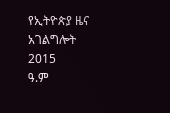የኢትዮጵያ ዜና አገልግሎት
2015
ዓ.ም